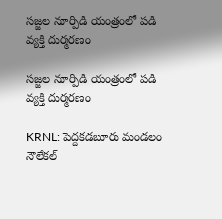సజ్జల నూర్పిడి యంత్రంలో పడి వ్యక్తి దుర్మరణం

సజ్జల నూర్పిడి యంత్రంలో పడి వ్యక్తి దుర్మరణం

KRNL: పెద్దకడబూరు మండలం నౌలేకల్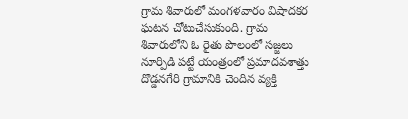గ్రామ శివారులో మంగళవారం విషాదకర ఘటన చోటుచేసుకుంది. గ్రామ శివారులోని ఓ రైతు పొలంలో సజ్జలు నూర్పిడి పట్టే యంత్రంలో ప్రమాదవశాత్తు దొడ్డనగేరి గ్రామానికి చెందిన వ్యక్తి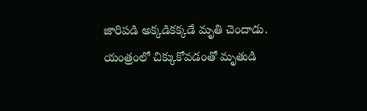జారిపడి అక్కడికక్కడే మృతి చెందాడు. యంత్రంలో చిక్కుకోవడంతో మృతుడి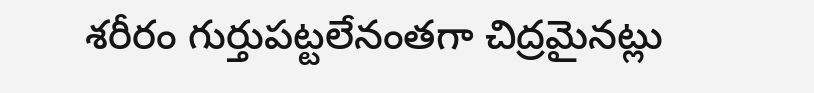శరీరం గుర్తుపట్టలేనంతగా చిద్రమైనట్లు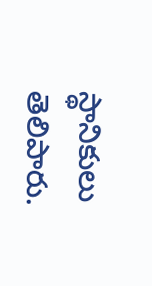స్థానికులు తెలిపారు.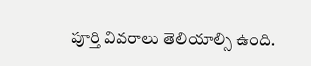పూర్తి వివరాలు తెలియాల్సి ఉంది.